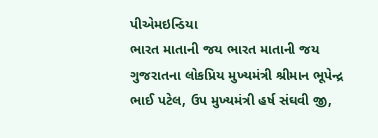પીએમઇન્ડિયા
ભારત માતાની જય ભારત માતાની જય
ગુજરાતના લોકપ્રિય મુખ્યમંત્રી શ્રીમાન ભૂપેન્દ્ર ભાઈ પટેલ, ઉપ મુખ્યમંત્રી હર્ષ સંઘવી જી,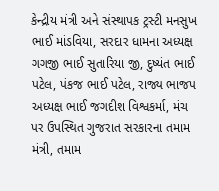કેન્દ્રીય મંત્રી અને સંસ્થાપક ટ્રસ્ટી મનસુખ ભાઈ માંડવિયા, સરદાર ધામના અધ્યક્ષ ગગજી ભાઈ સુતારિયા જી, દુષ્યંત ભાઈ પટેલ, પંકજ ભાઈ પટેલ, રાજ્ય ભાજપ અધ્યક્ષ ભાઈ જગદીશ વિશ્વકર્મા, મંચ પર ઉપસ્થિત ગુજરાત સરકારના તમામ મંત્રી, તમામ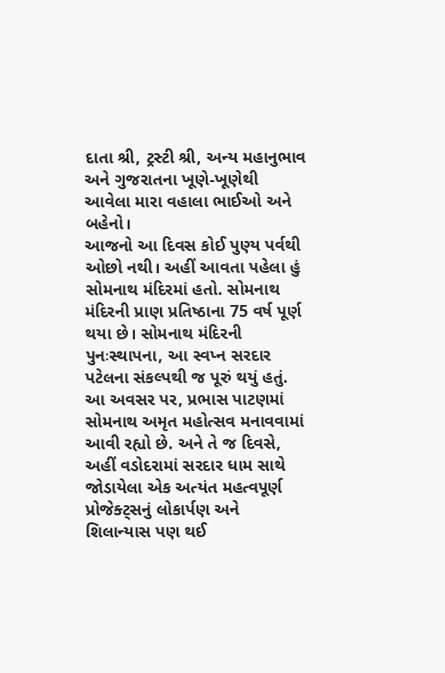દાતા શ્રી, ટ્રસ્ટી શ્રી, અન્ય મહાનુભાવ અને ગુજરાતના ખૂણે-ખૂણેથી આવેલા મારા વહાલા ભાઈઓ અને બહેનો।
આજનો આ દિવસ કોઈ પુણ્ય પર્વથી ઓછો નથી। અહીં આવતા પહેલા હું સોમનાથ મંદિરમાં હતો. સોમનાથ મંદિરની પ્રાણ પ્રતિષ્ઠાના 75 વર્ષ પૂર્ણ થયા છે। સોમનાથ મંદિરની પુનઃસ્થાપના, આ સ્વપ્ન સરદાર પટેલના સંકલ્પથી જ પૂરું થયું હતું. આ અવસર પર, પ્રભાસ પાટણમાં સોમનાથ અમૃત મહોત્સવ મનાવવામાં આવી રહ્યો છે. અને તે જ દિવસે, અહીં વડોદરામાં સરદાર ધામ સાથે જોડાયેલા એક અત્યંત મહત્વપૂર્ણ પ્રોજેક્ટ્સનું લોકાર્પણ અને શિલાન્યાસ પણ થઈ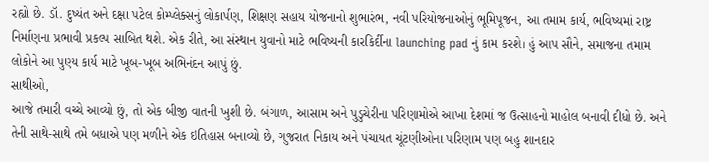રહ્યો છે. ડૉ. દુષ્યંત અને દક્ષા પટેલ કોમ્પ્લેક્સનું લોકાર્પણ, શિક્ષણ સહાય યોજનાનો શુભારંભ, નવી પરિયોજનાઓનું ભૂમિપૂજન, આ તમામ કાર્ય, ભવિષ્યમાં રાષ્ટ્ર નિર્માણના પ્રભાવી પ્રકલ્પ સાબિત થશે. એક રીતે, આ સંસ્થાન યુવાનો માટે ભવિષ્યની કારકિર્દીના launching pad નું કામ કરશે। હું આપ સૌને, સમાજના તમામ લોકોને આ પુણ્ય કાર્ય માટે ખૂબ-ખૂબ અભિનંદન આપું છું.
સાથીઓ,
આજે તમારી વચ્ચે આવ્યો છું, તો એક બીજી વાતની ખુશી છે. બંગાળ, આસામ અને પુડુચેરીના પરિણામોએ આખા દેશમાં જ ઉત્સાહનો માહોલ બનાવી દીધો છે. અને તેની સાથે-સાથે તમે બધાએ પણ મળીને એક ઇતિહાસ બનાવ્યો છે, ગુજરાત નિકાય અને પંચાયત ચૂંટણીઓના પરિણામ પણ બહુ શાનદાર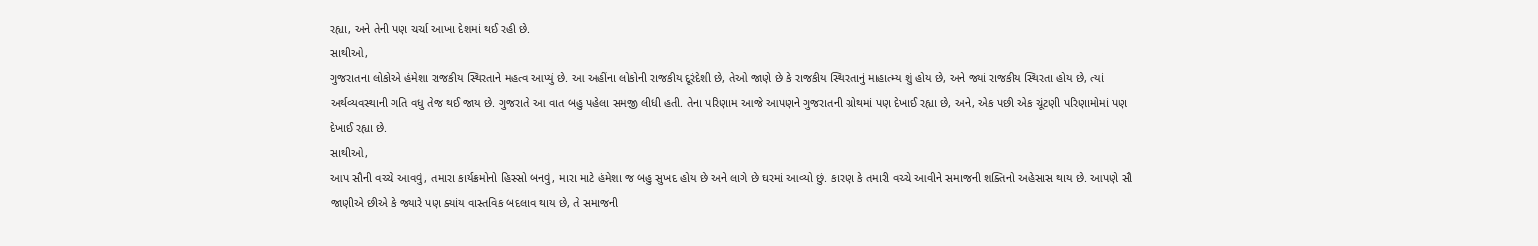રહ્યા, અને તેની પણ ચર્ચા આખા દેશમાં થઈ રહી છે.
સાથીઓ,
ગુજરાતના લોકોએ હંમેશા રાજકીય સ્થિરતાને મહત્વ આપ્યું છે. આ અહીંના લોકોની રાજકીય દૂરંદેશી છે, તેઓ જાણે છે કે રાજકીય સ્થિરતાનું માહાત્મ્ય શું હોય છે, અને જ્યાં રાજકીય સ્થિરતા હોય છે, ત્યાં અર્થવ્યવસ્થાની ગતિ વધુ તેજ થઈ જાય છે. ગુજરાતે આ વાત બહુ પહેલા સમજી લીધી હતી. તેના પરિણામ આજે આપણને ગુજરાતની ગ્રોથમાં પણ દેખાઈ રહ્યા છે, અને, એક પછી એક ચૂંટણી પરિણામોમાં પણ દેખાઈ રહ્યા છે.
સાથીઓ,
આપ સૌની વચ્ચે આવવું, તમારા કાર્યક્રમોનો હિસ્સો બનવું, મારા માટે હંમેશા જ બહુ સુખદ હોય છે અને લાગે છે ઘરમાં આવ્યો છું. કારણ કે તમારી વચ્ચે આવીને સમાજની શક્તિનો અહેસાસ થાય છે. આપણે સૌ જાણીએ છીએ કે જ્યારે પણ ક્યાંય વાસ્તવિક બદલાવ થાય છે, તે સમાજની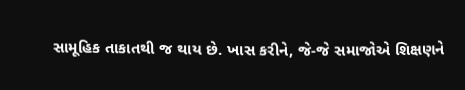સામૂહિક તાકાતથી જ થાય છે. ખાસ કરીને, જે-જે સમાજોએ શિક્ષણને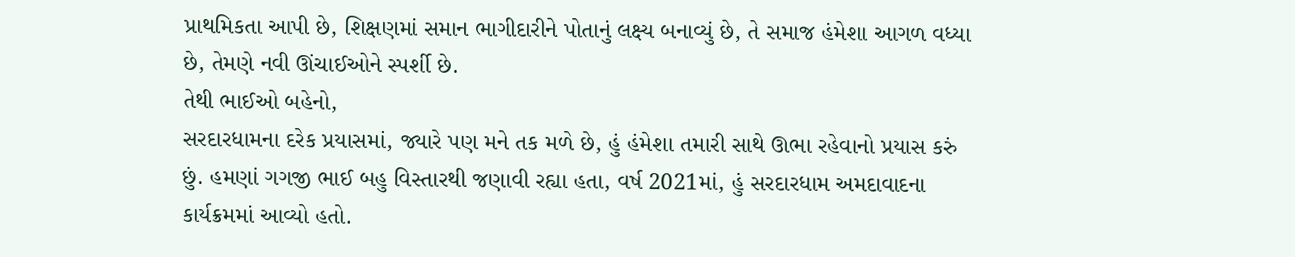પ્રાથમિકતા આપી છે, શિક્ષણમાં સમાન ભાગીદારીને પોતાનું લક્ષ્ય બનાવ્યું છે, તે સમાજ હંમેશા આગળ વધ્યા છે, તેમણે નવી ઊંચાઈઓને સ્પર્શી છે.
તેથી ભાઈઓ બહેનો,
સરદારધામના દરેક પ્રયાસમાં, જ્યારે પણ મને તક મળે છે, હું હંમેશા તમારી સાથે ઊભા રહેવાનો પ્રયાસ કરું છું. હમણાં ગગજી ભાઈ બહુ વિસ્તારથી જણાવી રહ્યા હતા, વર્ષ 2021માં, હું સરદારધામ અમદાવાદના કાર્યક્રમમાં આવ્યો હતો.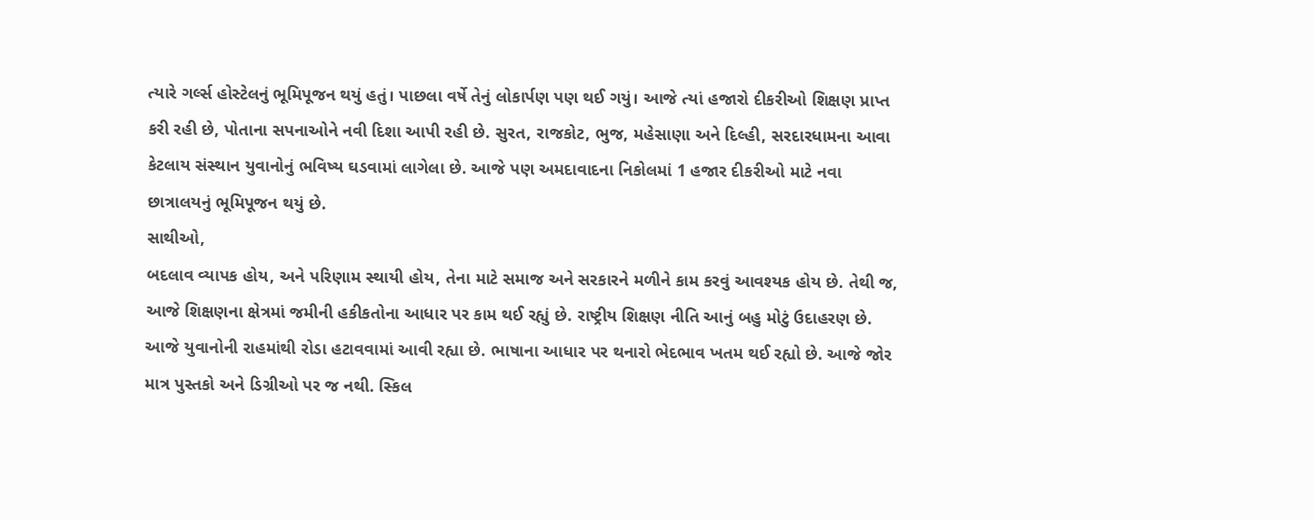ત્યારે ગર્લ્સ હોસ્ટેલનું ભૂમિપૂજન થયું હતું। પાછલા વર્ષે તેનું લોકાર્પણ પણ થઈ ગયું। આજે ત્યાં હજારો દીકરીઓ શિક્ષણ પ્રાપ્ત કરી રહી છે, પોતાના સપનાઓને નવી દિશા આપી રહી છે. સુરત, રાજકોટ, ભુજ, મહેસાણા અને દિલ્હી, સરદારધામના આવા કેટલાય સંસ્થાન યુવાનોનું ભવિષ્ય ઘડવામાં લાગેલા છે. આજે પણ અમદાવાદના નિકોલમાં 1 હજાર દીકરીઓ માટે નવા છાત્રાલયનું ભૂમિપૂજન થયું છે.
સાથીઓ,
બદલાવ વ્યાપક હોય, અને પરિણામ સ્થાયી હોય, તેના માટે સમાજ અને સરકારને મળીને કામ કરવું આવશ્યક હોય છે. તેથી જ, આજે શિક્ષણના ક્ષેત્રમાં જમીની હકીકતોના આધાર પર કામ થઈ રહ્યું છે. રાષ્ટ્રીય શિક્ષણ નીતિ આનું બહુ મોટું ઉદાહરણ છે. આજે યુવાનોની રાહમાંથી રોડા હટાવવામાં આવી રહ્યા છે. ભાષાના આધાર પર થનારો ભેદભાવ ખતમ થઈ રહ્યો છે. આજે જોર માત્ર પુસ્તકો અને ડિગ્રીઓ પર જ નથી. સ્કિલ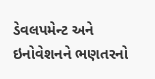ડેવલપમેન્ટ અને ઇનોવેશનને ભણતરનો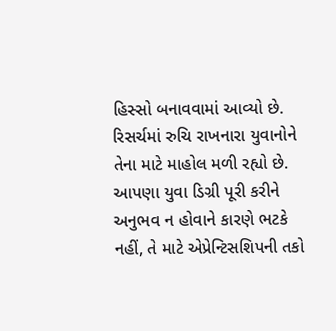હિસ્સો બનાવવામાં આવ્યો છે. રિસર્ચમાં રુચિ રાખનારા યુવાનોને તેના માટે માહોલ મળી રહ્યો છે. આપણા યુવા ડિગ્રી પૂરી કરીને અનુભવ ન હોવાને કારણે ભટકે નહીં, તે માટે એપ્રેન્ટિસશિપની તકો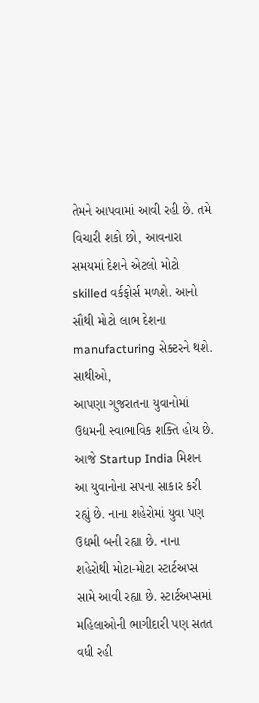તેમને આપવામાં આવી રહી છે. તમે વિચારી શકો છો, આવનારા સમયમાં દેશને એટલો મોટો skilled વર્કફોર્સ મળશે. આનો સૌથી મોટો લાભ દેશના manufacturing સેક્ટરને થશે.
સાથીઓ,
આપણા ગુજરાતના યુવાનોમાં ઉદ્યમની સ્વાભાવિક શક્તિ હોય છે. આજે Startup India મિશન આ યુવાનોના સપના સાકાર કરી રહ્યું છે. નાના શહેરોમાં યુવા પણ ઉદ્યમી બની રહ્યા છે. નાના શહેરોથી મોટા-મોટા સ્ટાર્ટઅપ્સ સામે આવી રહ્યા છે. સ્ટાર્ટઅપ્સમાં મહિલાઓની ભાગીદારી પણ સતત વધી રહી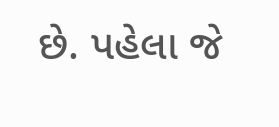છે. પહેલા જે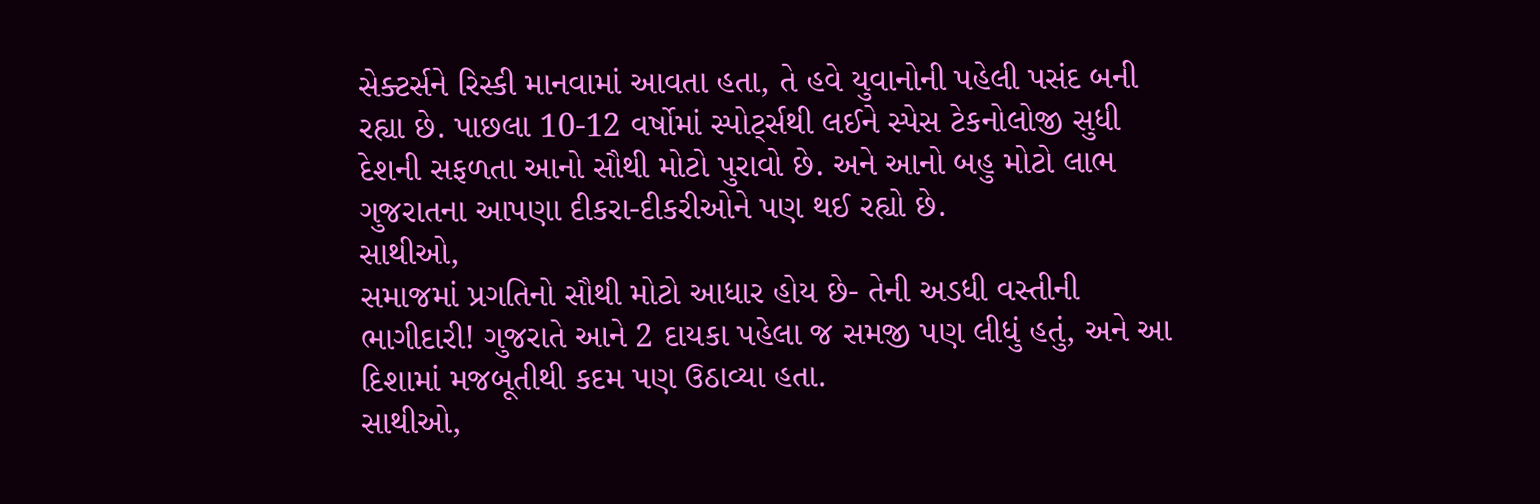સેક્ટર્સને રિસ્કી માનવામાં આવતા હતા, તે હવે યુવાનોની પહેલી પસંદ બની રહ્યા છે. પાછલા 10-12 વર્ષોમાં સ્પોર્ટ્સથી લઈને સ્પેસ ટેકનોલોજી સુધી દેશની સફળતા આનો સૌથી મોટો પુરાવો છે. અને આનો બહુ મોટો લાભ ગુજરાતના આપણા દીકરા-દીકરીઓને પણ થઈ રહ્યો છે.
સાથીઓ,
સમાજમાં પ્રગતિનો સૌથી મોટો આધાર હોય છે- તેની અડધી વસ્તીની ભાગીદારી! ગુજરાતે આને 2 દાયકા પહેલા જ સમજી પણ લીધું હતું, અને આ દિશામાં મજબૂતીથી કદમ પણ ઉઠાવ્યા હતા.
સાથીઓ,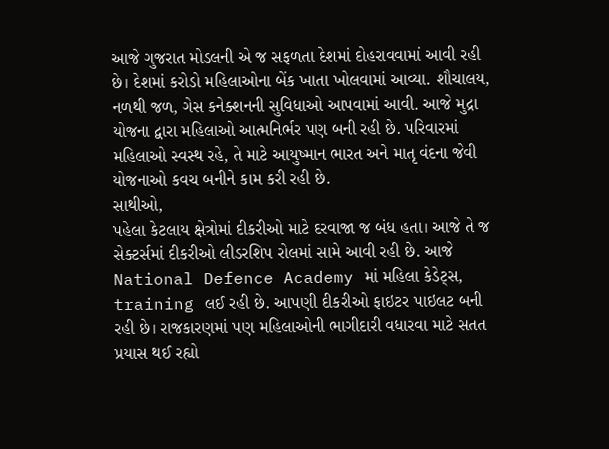આજે ગુજરાત મોડલની એ જ સફળતા દેશમાં દોહરાવવામાં આવી રહી છે। દેશમાં કરોડો મહિલાઓના બેંક ખાતા ખોલવામાં આવ્યા. શૌચાલય, નળથી જળ, ગેસ કનેક્શનની સુવિધાઓ આપવામાં આવી. આજે મુદ્રા યોજના દ્વારા મહિલાઓ આત્મનિર્ભર પણ બની રહી છે. પરિવારમાં મહિલાઓ સ્વસ્થ રહે, તે માટે આયુષ્માન ભારત અને માતૃ વંદના જેવી યોજનાઓ કવચ બનીને કામ કરી રહી છે.
સાથીઓ,
પહેલા કેટલાય ક્ષેત્રોમાં દીકરીઓ માટે દરવાજા જ બંધ હતા। આજે તે જ સેક્ટર્સમાં દીકરીઓ લીડરશિપ રોલમાં સામે આવી રહી છે. આજે National Defence Academy માં મહિલા કેડેટ્સ, training લઈ રહી છે. આપણી દીકરીઓ ફાઇટર પાઇલટ બની રહી છે। રાજકારણમાં પણ મહિલાઓની ભાગીદારી વધારવા માટે સતત પ્રયાસ થઈ રહ્યો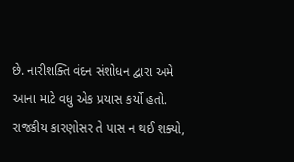છે. નારીશક્તિ વંદન સંશોધન દ્વારા અમે આના માટે વધુ એક પ્રયાસ કર્યો હતો. રાજકીય કારણોસર તે પાસ ન થઈ શક્યો,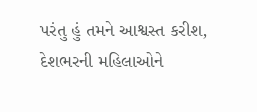પરંતુ હું તમને આશ્વસ્ત કરીશ, દેશભરની મહિલાઓને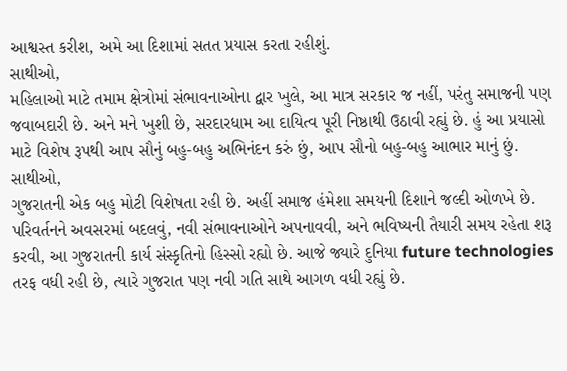આશ્વસ્ત કરીશ, અમે આ દિશામાં સતત પ્રયાસ કરતા રહીશું.
સાથીઓ,
મહિલાઓ માટે તમામ ક્ષેત્રોમાં સંભાવનાઓના દ્વાર ખુલે, આ માત્ર સરકાર જ નહીં, પરંતુ સમાજની પણ જવાબદારી છે. અને મને ખુશી છે, સરદારધામ આ દાયિત્વ પૂરી નિષ્ઠાથી ઉઠાવી રહ્યું છે. હું આ પ્રયાસો માટે વિશેષ રૂપથી આપ સૌનું બહુ-બહુ અભિનંદન કરું છું, આપ સૌનો બહુ-બહુ આભાર માનું છું.
સાથીઓ,
ગુજરાતની એક બહુ મોટી વિશેષતા રહી છે. અહીં સમાજ હંમેશા સમયની દિશાને જલ્દી ઓળખે છે. પરિવર્તનને અવસરમાં બદલવું, નવી સંભાવનાઓને અપનાવવી, અને ભવિષ્યની તૈયારી સમય રહેતા શરૂ કરવી, આ ગુજરાતની કાર્ય સંસ્કૃતિનો હિસ્સો રહ્યો છે. આજે જ્યારે દુનિયા future technologies તરફ વધી રહી છે, ત્યારે ગુજરાત પણ નવી ગતિ સાથે આગળ વધી રહ્યું છે.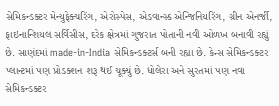સેમિકન્ડક્ટર મેન્યુફેક્ચરિંગ, એરોસ્પેસ, એડવાન્સ્ડ એન્જિનિયરિંગ, ગ્રીન એનર્જી, ફાઇનાન્શિયલ સર્વિસીસ, દરેક ક્ષેત્રમાં ગુજરાત પોતાની નવી ઓળખ બનાવી રહ્યું છે. સાણંદમાં made-in-India સેમિકન્ડક્ટર્સ બની રહ્યા છે. કેન્સ સેમિકન્ડક્ટર પ્લાન્ટમાં પણ પ્રોડક્શન શરૂ થઈ ચૂક્યું છે. ધોલેરા અને સુરતમાં પણ નવા સેમિકન્ડક્ટર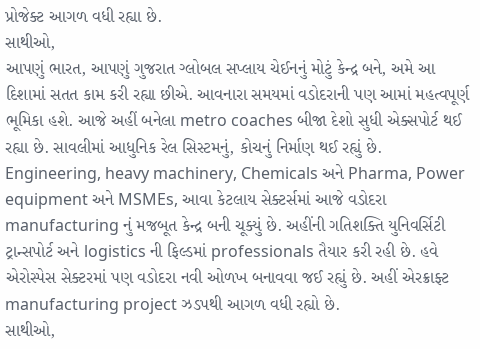પ્રોજેક્ટ આગળ વધી રહ્યા છે.
સાથીઓ,
આપણું ભારત, આપણું ગુજરાત ગ્લોબલ સપ્લાય ચેઈનનું મોટું કેન્દ્ર બને, અમે આ દિશામાં સતત કામ કરી રહ્યા છીએ. આવનારા સમયમાં વડોદરાની પણ આમાં મહત્વપૂર્ણ ભૂમિકા હશે. આજે અહીં બનેલા metro coaches બીજા દેશો સુધી એક્સપોર્ટ થઈ રહ્યા છે. સાવલીમાં આધુનિક રેલ સિસ્ટમનું, કોચનું નિર્માણ થઈ રહ્યું છે. Engineering, heavy machinery, Chemicals અને Pharma, Power equipment અને MSMEs, આવા કેટલાય સેક્ટર્સમાં આજે વડોદરા manufacturing નું મજબૂત કેન્દ્ર બની ચૂક્યું છે. અહીંની ગતિશક્તિ યુનિવર્સિટી ટ્રાન્સપોર્ટ અને logistics ની ફિલ્ડમાં professionals તૈયાર કરી રહી છે. હવે એરોસ્પેસ સેક્ટરમાં પણ વડોદરા નવી ઓળખ બનાવવા જઈ રહ્યું છે. અહીં એરક્રાફ્ટ manufacturing project ઝડપથી આગળ વધી રહ્યો છે.
સાથીઓ,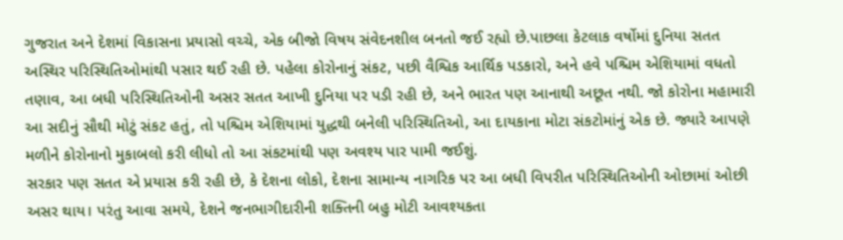ગુજરાત અને દેશમાં વિકાસના પ્રયાસો વચ્ચે, એક બીજો વિષય સંવેદનશીલ બનતો જઈ રહ્યો છે.પાછલા કેટલાક વર્ષોમાં દુનિયા સતત અસ્થિર પરિસ્થિતિઓમાંથી પસાર થઈ રહી છે. પહેલા કોરોનાનું સંકટ, પછી વૈશ્વિક આર્થિક પડકારો, અને હવે પશ્ચિમ એશિયામાં વધતો તણાવ, આ બધી પરિસ્થિતિઓની અસર સતત આખી દુનિયા પર પડી રહી છે, અને ભારત પણ આનાથી અછૂત નથી. જો કોરોના મહામારી આ સદીનું સૌથી મોટું સંકટ હતું, તો પશ્ચિમ એશિયામાં યુદ્ધથી બનેલી પરિસ્થિતિઓ, આ દાયકાના મોટા સંકટોમાંનું એક છે. જ્યારે આપણે મળીને કોરોનાનો મુકાબલો કરી લીધો તો આ સંકટમાંથી પણ અવશ્ય પાર પામી જઈશું.
સરકાર પણ સતત એ પ્રયાસ કરી રહી છે, કે દેશના લોકો, દેશના સામાન્ય નાગરિક પર આ બધી વિપરીત પરિસ્થિતિઓની ઓછામાં ઓછી અસર થાય। પરંતુ આવા સમયે, દેશને જનભાગીદારીની શક્તિની બહુ મોટી આવશ્યકતા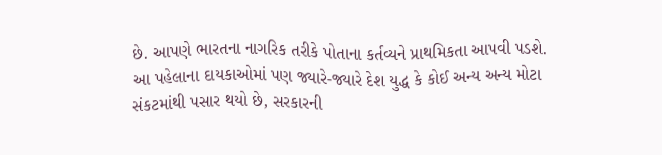છે. આપણે ભારતના નાગરિક તરીકે પોતાના કર્તવ્યને પ્રાથમિકતા આપવી પડશે. આ પહેલાના દાયકાઓમાં પણ જ્યારે-જ્યારે દેશ યુદ્ધ કે કોઈ અન્ય અન્ય મોટા સંકટમાંથી પસાર થયો છે, સરકારની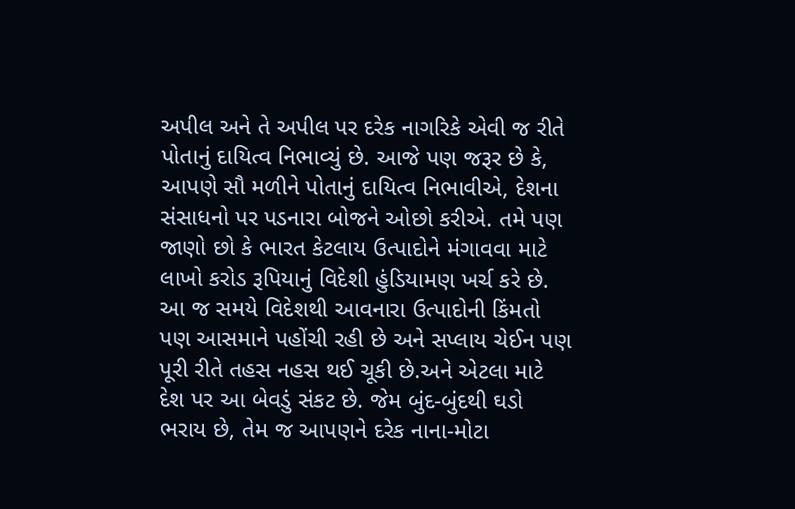અપીલ અને તે અપીલ પર દરેક નાગરિકે એવી જ રીતે પોતાનું દાયિત્વ નિભાવ્યું છે. આજે પણ જરૂર છે કે, આપણે સૌ મળીને પોતાનું દાયિત્વ નિભાવીએ, દેશના સંસાધનો પર પડનારા બોજને ઓછો કરીએ. તમે પણ જાણો છો કે ભારત કેટલાય ઉત્પાદોને મંગાવવા માટે લાખો કરોડ રૂપિયાનું વિદેશી હુંડિયામણ ખર્ચ કરે છે. આ જ સમયે વિદેશથી આવનારા ઉત્પાદોની કિંમતો પણ આસમાને પહોંચી રહી છે અને સપ્લાય ચેઈન પણ પૂરી રીતે તહસ નહસ થઈ ચૂકી છે.અને એટલા માટે દેશ પર આ બેવડું સંકટ છે. જેમ બુંદ-બુંદથી ઘડો ભરાય છે, તેમ જ આપણને દરેક નાના-મોટા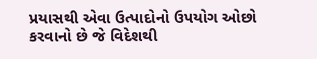પ્રયાસથી એવા ઉત્પાદોનો ઉપયોગ ઓછો કરવાનો છે જે વિદેશથી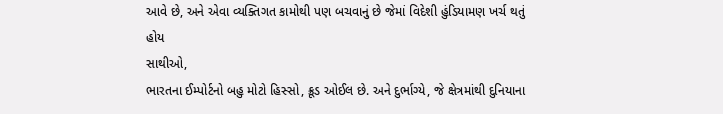આવે છે, અને એવા વ્યક્તિગત કામોથી પણ બચવાનું છે જેમાં વિદેશી હુંડિયામણ ખર્ચ થતું હોય
સાથીઓ,
ભારતના ઈમ્પોર્ટનો બહુ મોટો હિસ્સો, ક્રૂડ ઓઈલ છે. અને દુર્ભાગ્યે, જે ક્ષેત્રમાંથી દુનિયાના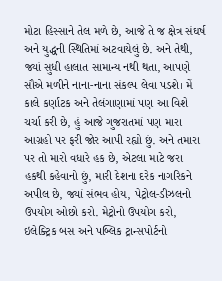મોટા હિસ્સાને તેલ મળે છે, આજે તે જ ક્ષેત્ર સંઘર્ષ અને યુદ્ધની સ્થિતિમાં અટવાયેલું છે. અને તેથી, જ્યાં સુધી હાલાત સામાન્ય નથી થતા, આપણે સૌએ મળીને નાના-નાના સંકલ્પ લેવા પડશે। મેં કાલે કર્ણાટક અને તેલંગાણામાં પણ આ વિશે ચર્ચા કરી છે, હું આજે ગુજરાતમાં પણ મારા આગ્રહો પર ફરી જોર આપી રહ્યો છું. અને તમારા પર તો મારો વધારે હક છે, એટલા માટે જરા હકથી કહેવાનો છું, મારી દેશના દરેક નાગરિકને અપીલ છે, જ્યાં સંભવ હોય, પેટ્રોલ-ડીઝલનો ઉપયોગ ઓછો કરો. મેટ્રોનો ઉપયોગ કરો, ઇલેક્ટ્રિક બસ અને પબ્લિક ટ્રાન્સપોર્ટનો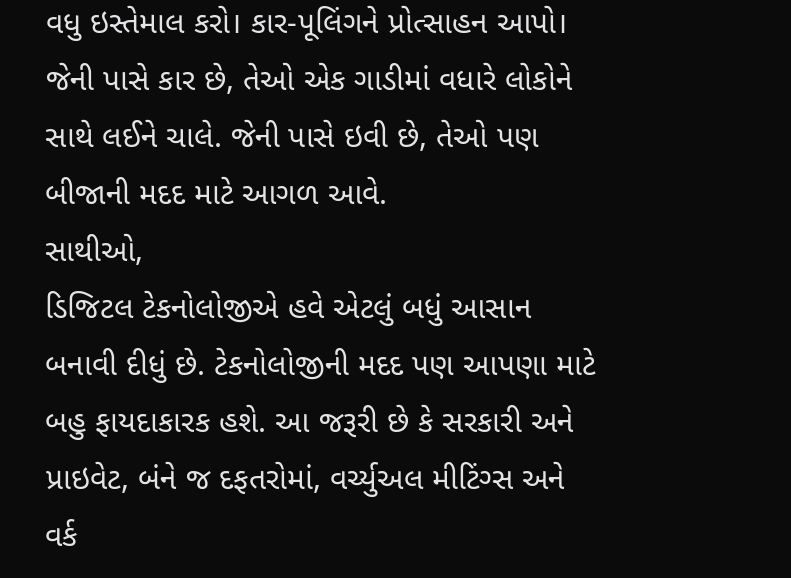વધુ ઇસ્તેમાલ કરો। કાર-પૂલિંગને પ્રોત્સાહન આપો। જેની પાસે કાર છે, તેઓ એક ગાડીમાં વધારે લોકોને સાથે લઈને ચાલે. જેની પાસે ઇવી છે, તેઓ પણ બીજાની મદદ માટે આગળ આવે.
સાથીઓ,
ડિજિટલ ટેકનોલોજીએ હવે એટલું બધું આસાન બનાવી દીધું છે. ટેકનોલોજીની મદદ પણ આપણા માટે બહુ ફાયદાકારક હશે. આ જરૂરી છે કે સરકારી અને પ્રાઇવેટ, બંને જ દફતરોમાં, વર્ચ્યુઅલ મીટિંગ્સ અને વર્ક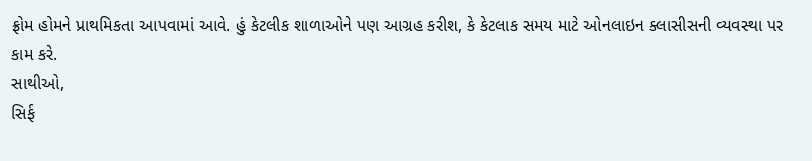ફ્રોમ હોમને પ્રાથમિકતા આપવામાં આવે. હું કેટલીક શાળાઓને પણ આગ્રહ કરીશ, કે કેટલાક સમય માટે ઓનલાઇન ક્લાસીસની વ્યવસ્થા પર કામ કરે.
સાથીઓ,
સિર્ફ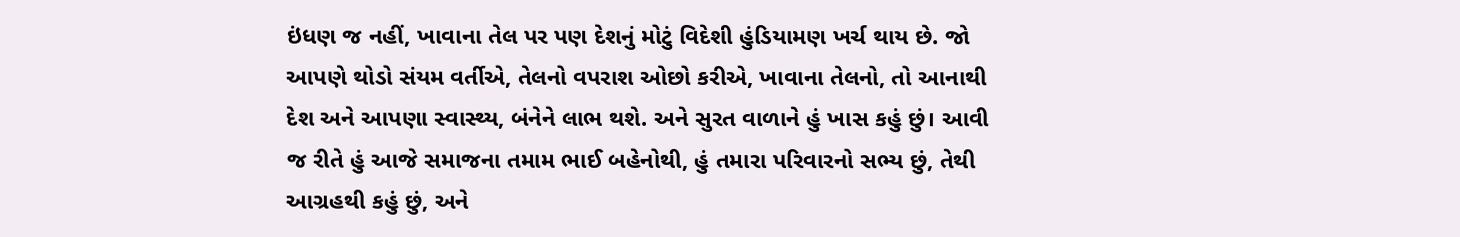ઇંધણ જ નહીં, ખાવાના તેલ પર પણ દેશનું મોટું વિદેશી હુંડિયામણ ખર્ચ થાય છે. જો આપણે થોડો સંયમ વર્તીએ, તેલનો વપરાશ ઓછો કરીએ, ખાવાના તેલનો, તો આનાથી દેશ અને આપણા સ્વાસ્થ્ય, બંનેને લાભ થશે. અને સુરત વાળાને હું ખાસ કહું છું। આવી જ રીતે હું આજે સમાજના તમામ ભાઈ બહેનોથી, હું તમારા પરિવારનો સભ્ય છું, તેથી આગ્રહથી કહું છું, અને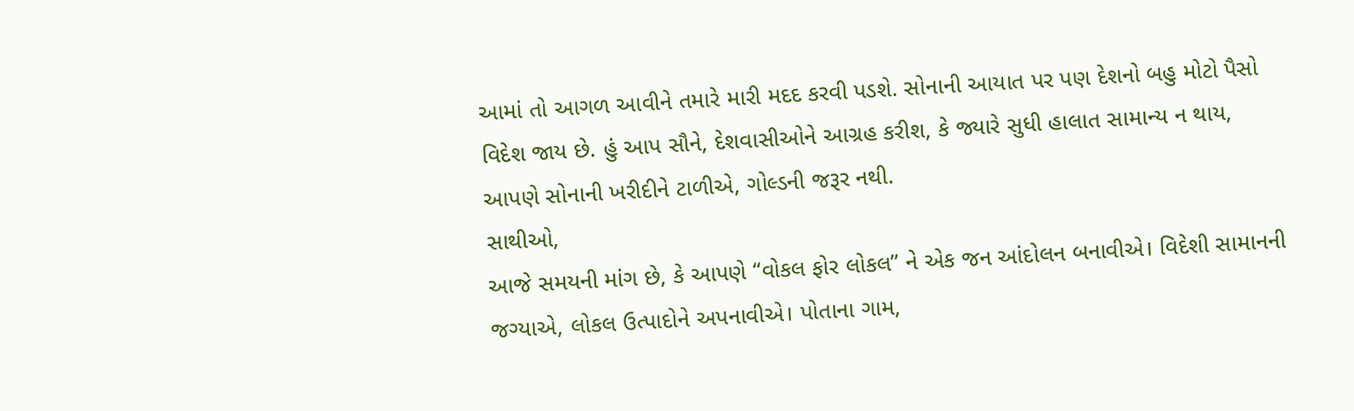આમાં તો આગળ આવીને તમારે મારી મદદ કરવી પડશે. સોનાની આયાત પર પણ દેશનો બહુ મોટો પૈસો વિદેશ જાય છે. હું આપ સૌને, દેશવાસીઓને આગ્રહ કરીશ, કે જ્યારે સુધી હાલાત સામાન્ય ન થાય, આપણે સોનાની ખરીદીને ટાળીએ, ગોલ્ડની જરૂર નથી.
સાથીઓ,
આજે સમયની માંગ છે, કે આપણે “વોકલ ફોર લોકલ” ને એક જન આંદોલન બનાવીએ। વિદેશી સામાનની જગ્યાએ, લોકલ ઉત્પાદોને અપનાવીએ। પોતાના ગામ,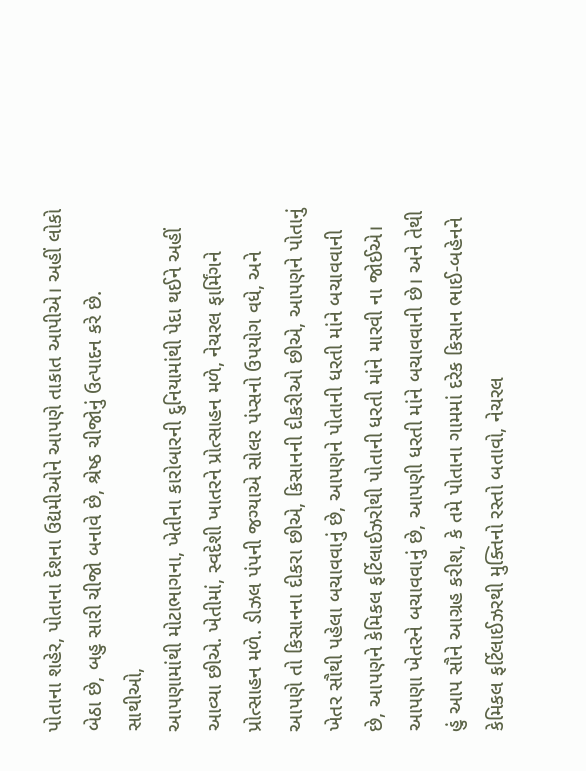પોતાના શહેર, પોતાના દેશના ઉદ્યમીઓને આપણે તાકાત આપીએ। અહીં લોકો બેઠા છે, બહુ સારી ચીજો બનાવે છે, શ્રેષ્ઠ ચીજોનું ઉત્પાદન કરે છે.
સાથીઓ,
આપણામાંથી મોટાભાગના, ખેતીના કારોબારની દુનિયામાંથી પેદા થઈને અહીં આવ્યા છીએ. ખેતીમાં, સ્વદેશી ખાતરને પ્રોત્સાહન મળે, નેચરલ ફાર્મિંગને પ્રોત્સાહન મળે. ડીઝલ પંપની જગ્યાએ સોલર પંપ્સનો ઉપયોગ વધે, અને આપણે તો કિસાનના દીકરા છીએ, કિસાનની દીકરીઓ છીએ, આપણને પોતાનું ખેતર સૌથી પહેલા બચાવવાનું છે, આપણને પોતાની ધરતી માંને બચાવવાની છે, આપણને કેમિકલ ફર્ટિલાઈઝરોથી પોતાની ધરતી માંને મારવી ના જોઈએ। આપણા ખેતરને બચાવવાનું છે, આપણી ધરતી માંને બચાવવાની છે। અને તેથી હું આપ સૌને આગ્રહ કરીશ, કે તમે પોતાના ગામમાં દરેક કિસાન ભાઈ-બહેનને કેમિકલ ફર્ટિલાઈઝરથી મુક્તિનો રસ્તો બતાવો, નેચરલ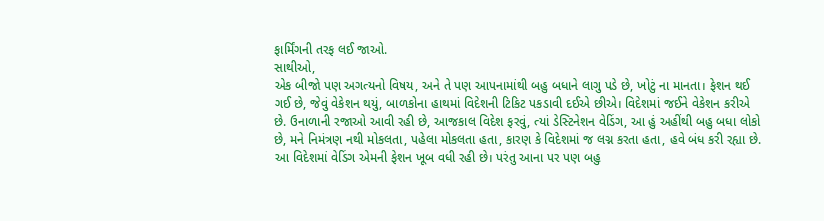ફાર્મિંગની તરફ લઈ જાઓ.
સાથીઓ,
એક બીજો પણ અગત્યનો વિષય, અને તે પણ આપનામાંથી બહુ બધાને લાગુ પડે છે, ખોટું ના માનતા। ફેશન થઈ ગઈ છે, જેવું વેકેશન થયું, બાળકોના હાથમાં વિદેશની ટિકિટ પકડાવી દઈએ છીએ। વિદેશમાં જઈને વેકેશન કરીએ છે. ઉનાળાની રજાઓ આવી રહી છે, આજકાલ વિદેશ ફરવું, ત્યાં ડેસ્ટિનેશન વેડિંગ, આ હું અહીંથી બહુ બધા લોકો છે, મને નિમંત્રણ નથી મોકલતા, પહેલા મોકલતા હતા, કારણ કે વિદેશમાં જ લગ્ન કરતા હતા, હવે બંધ કરી રહ્યા છે. આ વિદેશમાં વેડિંગ એમની ફેશન ખૂબ વધી રહી છે। પરંતુ આના પર પણ બહુ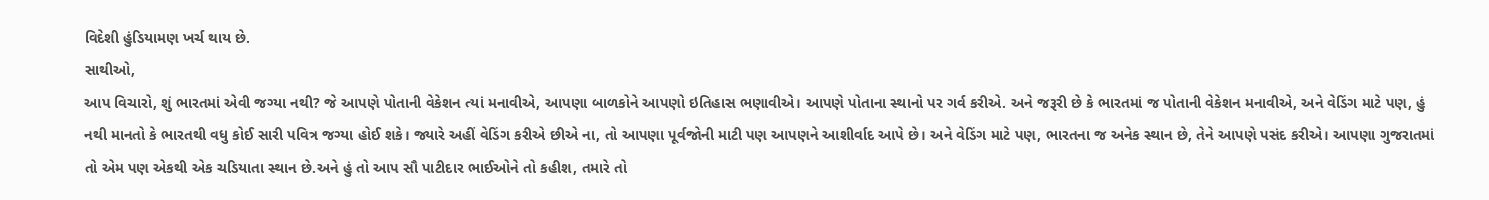વિદેશી હુંડિયામણ ખર્ચ થાય છે.
સાથીઓ,
આપ વિચારો, શું ભારતમાં એવી જગ્યા નથી? જે આપણે પોતાની વેકેશન ત્યાં મનાવીએ, આપણા બાળકોને આપણો ઇતિહાસ ભણાવીએ। આપણે પોતાના સ્થાનો પર ગર્વ કરીએ. અને જરૂરી છે કે ભારતમાં જ પોતાની વેકેશન મનાવીએ, અને વેડિંગ માટે પણ, હું નથી માનતો કે ભારતથી વધુ કોઈ સારી પવિત્ર જગ્યા હોઈ શકે। જ્યારે અહીં વેડિંગ કરીએ છીએ ના, તો આપણા પૂર્વજોની માટી પણ આપણને આશીર્વાદ આપે છે। અને વેડિંગ માટે પણ, ભારતના જ અનેક સ્થાન છે, તેને આપણે પસંદ કરીએ। આપણા ગુજરાતમાં તો એમ પણ એકથી એક ચડિયાતા સ્થાન છે.અને હું તો આપ સૌ પાટીદાર ભાઈઓને તો કહીશ, તમારે તો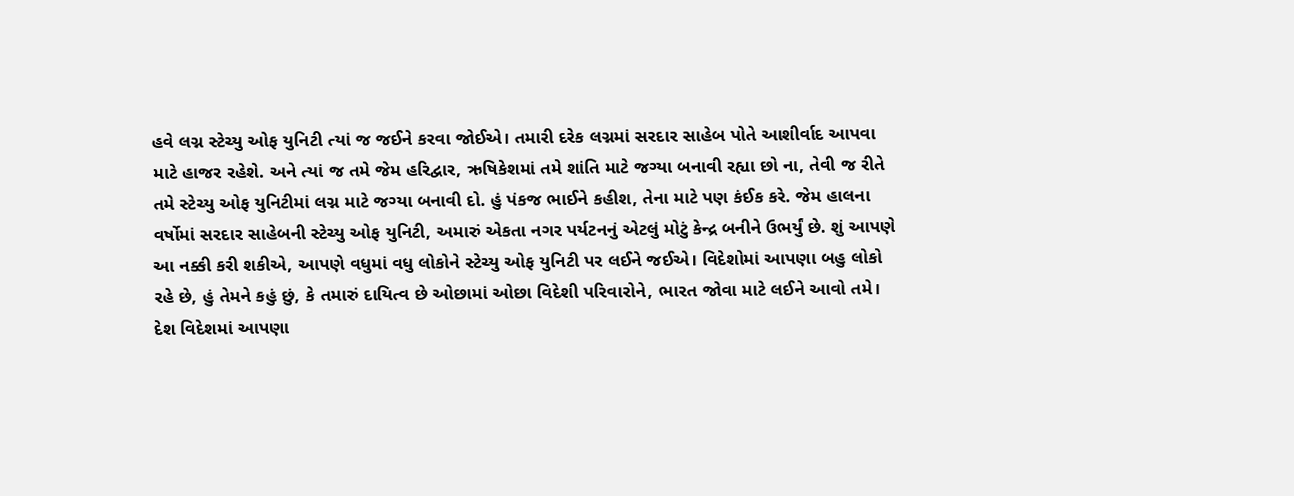હવે લગ્ન સ્ટેચ્યુ ઓફ યુનિટી ત્યાં જ જઈને કરવા જોઈએ। તમારી દરેક લગ્નમાં સરદાર સાહેબ પોતે આશીર્વાદ આપવા માટે હાજર રહેશે. અને ત્યાં જ તમે જેમ હરિદ્વાર, ઋષિકેશમાં તમે શાંતિ માટે જગ્યા બનાવી રહ્યા છો ના, તેવી જ રીતે તમે સ્ટેચ્યુ ઓફ યુનિટીમાં લગ્ન માટે જગ્યા બનાવી દો. હું પંકજ ભાઈને કહીશ, તેના માટે પણ કંઈક કરે. જેમ હાલના વર્ષોમાં સરદાર સાહેબની સ્ટેચ્યુ ઓફ યુનિટી, અમારું એકતા નગર પર્યટનનું એટલું મોટું કેન્દ્ર બનીને ઉભર્યું છે. શું આપણે આ નક્કી કરી શકીએ, આપણે વધુમાં વધુ લોકોને સ્ટેચ્યુ ઓફ યુનિટી પર લઈને જઈએ। વિદેશોમાં આપણા બહુ લોકો રહે છે, હું તેમને કહું છું, કે તમારું દાયિત્વ છે ઓછામાં ઓછા વિદેશી પરિવારોને, ભારત જોવા માટે લઈને આવો તમે। દેશ વિદેશમાં આપણા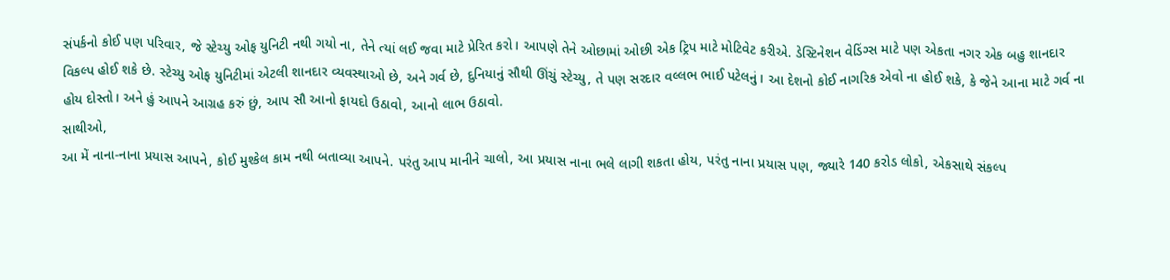સંપર્કનો કોઈ પણ પરિવાર, જે સ્ટેચ્યુ ઓફ યુનિટી નથી ગયો ના, તેને ત્યાં લઈ જવા માટે પ્રેરિત કરો। આપણે તેને ઓછામાં ઓછી એક ટ્રિપ માટે મોટિવેટ કરીએ. ડેસ્ટિનેશન વેડિંગ્સ માટે પણ એકતા નગર એક બહુ શાનદાર વિકલ્પ હોઈ શકે છે. સ્ટેચ્યુ ઓફ યુનિટીમાં એટલી શાનદાર વ્યવસ્થાઓ છે, અને ગર્વ છે, દુનિયાનું સૌથી ઊંચું સ્ટેચ્યુ, તે પણ સરદાર વલ્લભ ભાઈ પટેલનું। આ દેશનો કોઈ નાગરિક એવો ના હોઈ શકે, કે જેને આના માટે ગર્વ ના હોય દોસ્તો। અને હું આપને આગ્રહ કરું છું, આપ સૌ આનો ફાયદો ઉઠાવો, આનો લાભ ઉઠાવો.
સાથીઓ,
આ મેં નાના-નાના પ્રયાસ આપને, કોઈ મુશ્કેલ કામ નથી બતાવ્યા આપને. પરંતુ આપ માનીને ચાલો, આ પ્રયાસ નાના ભલે લાગી શકતા હોય, પરંતુ નાના પ્રયાસ પણ, જ્યારે 140 કરોડ લોકો, એકસાથે સંકલ્પ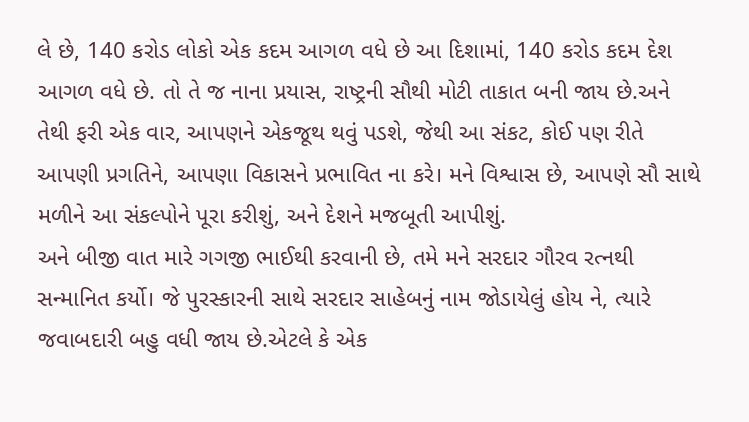લે છે, 140 કરોડ લોકો એક કદમ આગળ વધે છે આ દિશામાં, 140 કરોડ કદમ દેશ આગળ વધે છે. તો તે જ નાના પ્રયાસ, રાષ્ટ્રની સૌથી મોટી તાકાત બની જાય છે.અને તેથી ફરી એક વાર, આપણને એકજૂથ થવું પડશે, જેથી આ સંકટ, કોઈ પણ રીતે આપણી પ્રગતિને, આપણા વિકાસને પ્રભાવિત ના કરે। મને વિશ્વાસ છે, આપણે સૌ સાથે મળીને આ સંકલ્પોને પૂરા કરીશું, અને દેશને મજબૂતી આપીશું.
અને બીજી વાત મારે ગગજી ભાઈથી કરવાની છે, તમે મને સરદાર ગૌરવ રત્નથી સન્માનિત કર્યો। જે પુરસ્કારની સાથે સરદાર સાહેબનું નામ જોડાયેલું હોય ને, ત્યારે જવાબદારી બહુ વધી જાય છે.એટલે કે એક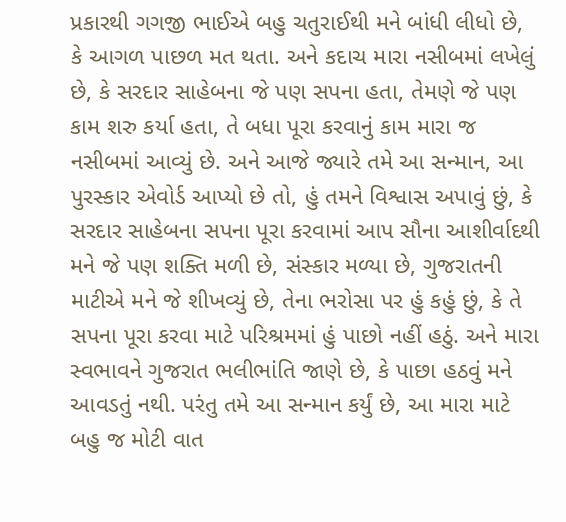પ્રકારથી ગગજી ભાઈએ બહુ ચતુરાઈથી મને બાંધી લીધો છે, કે આગળ પાછળ મત થતા. અને કદાચ મારા નસીબમાં લખેલું છે, કે સરદાર સાહેબના જે પણ સપના હતા, તેમણે જે પણ કામ શરુ કર્યા હતા, તે બધા પૂરા કરવાનું કામ મારા જ નસીબમાં આવ્યું છે. અને આજે જ્યારે તમે આ સન્માન, આ પુરસ્કાર એવોર્ડ આપ્યો છે તો, હું તમને વિશ્વાસ અપાવું છું, કે સરદાર સાહેબના સપના પૂરા કરવામાં આપ સૌના આશીર્વાદથી મને જે પણ શક્તિ મળી છે, સંસ્કાર મળ્યા છે, ગુજરાતની માટીએ મને જે શીખવ્યું છે, તેના ભરોસા પર હું કહું છું, કે તે સપના પૂરા કરવા માટે પરિશ્રમમાં હું પાછો નહીં હઠું. અને મારા સ્વભાવને ગુજરાત ભલીભાંતિ જાણે છે, કે પાછા હઠવું મને આવડતું નથી. પરંતુ તમે આ સન્માન કર્યું છે, આ મારા માટે બહુ જ મોટી વાત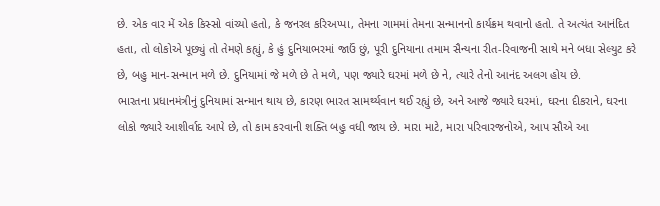છે. એક વાર મેં એક કિસ્સો વાંચ્યો હતો, કે જનરલ કરિઅપ્પા, તેમના ગામમાં તેમના સન્માનનો કાર્યક્રમ થવાનો હતો. તે અત્યંત આનંદિત હતા, તો લોકોએ પૂછ્યું તો તેમણે કહ્યું, કે હું દુનિયાભરમાં જાઉં છું, પૂરી દુનિયાના તમામ સૈન્યના રીત-રિવાજની સાથે મને બધા સેલ્યુટ કરે છે, બહુ માન-સન્માન મળે છે. દુનિયામાં જે મળે છે તે મળે, પણ જ્યારે ઘરમાં મળે છે ને, ત્યારે તેનો આનંદ અલગ હોય છે.
ભારતના પ્રધાનમંત્રીનું દુનિયામાં સન્માન થાય છે, કારણ ભારત સામર્થ્યવાન થઈ રહ્યું છે, અને આજે જ્યારે ઘરમાં, ઘરના દીકરાને, ઘરના લોકો જ્યારે આશીર્વાદ આપે છે, તો કામ કરવાની શક્તિ બહુ વધી જાય છે. મારા માટે, મારા પરિવારજનોએ, આપ સૌએ આ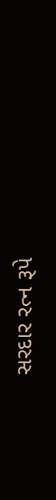સરદાર રત્ન રૂપે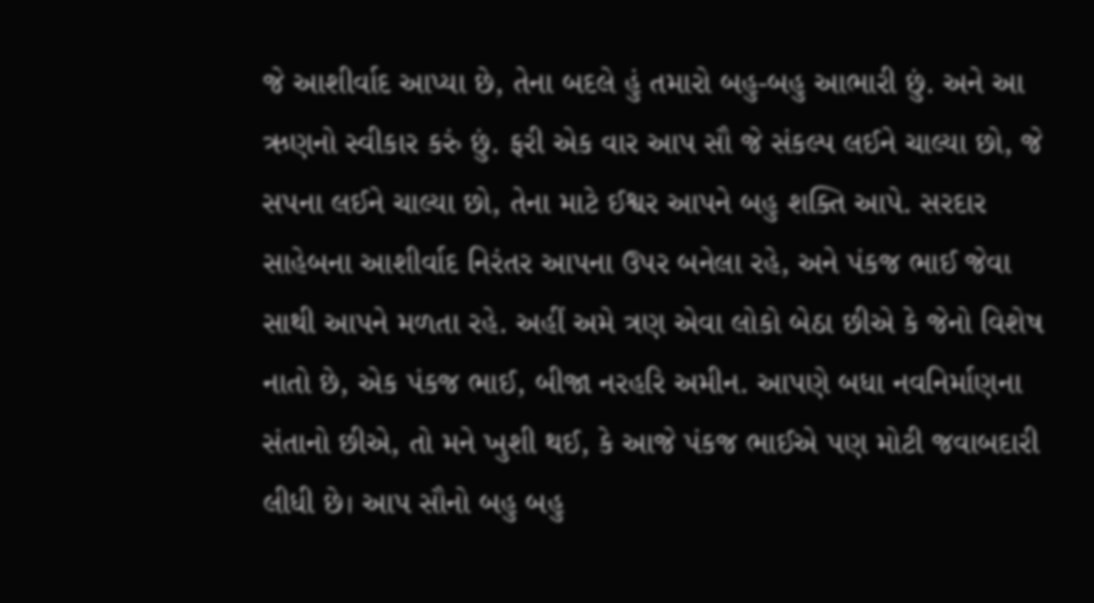જે આશીર્વાદ આપ્યા છે, તેના બદલે હું તમારો બહુ-બહુ આભારી છું. અને આ ઋણનો સ્વીકાર કરું છું. ફરી એક વાર આપ સૌ જે સંકલ્પ લઈને ચાલ્યા છો, જે સપના લઈને ચાલ્યા છો, તેના માટે ઈશ્વર આપને બહુ શક્તિ આપે. સરદાર સાહેબના આશીર્વાદ નિરંતર આપના ઉપર બનેલા રહે, અને પંકજ ભાઈ જેવા સાથી આપને મળતા રહે. અહીં અમે ત્રણ એવા લોકો બેઠા છીએ કે જેનો વિશેષ નાતો છે, એક પંકજ ભાઈ, બીજા નરહરિ અમીન. આપણે બધા નવનિર્માણના સંતાનો છીએ, તો મને ખુશી થઈ, કે આજે પંકજ ભાઈએ પણ મોટી જવાબદારી લીધી છે। આપ સૌનો બહુ બહુ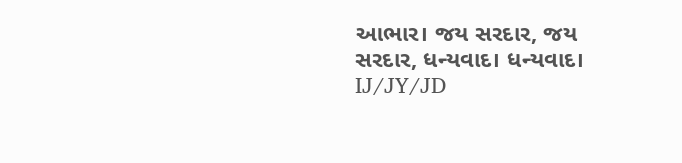આભાર। જય સરદાર, જય સરદાર, ધન્યવાદ। ધન્યવાદ।
IJ/JY/JD